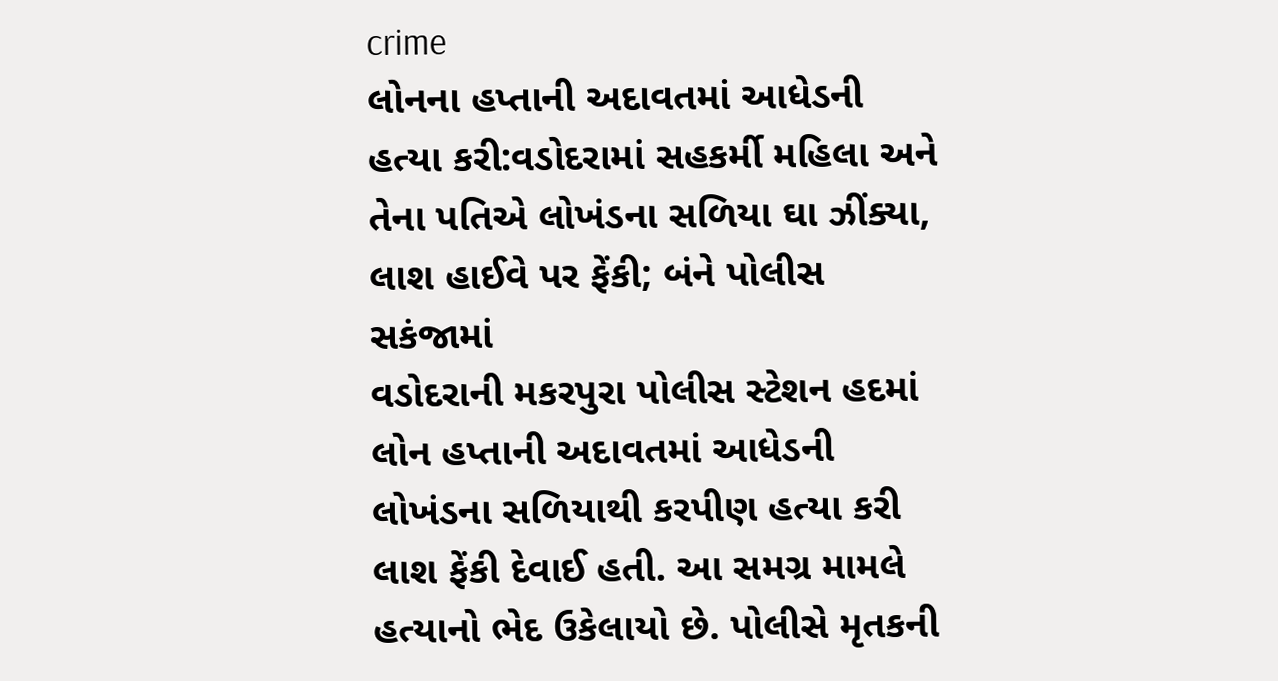crime
લોનના હપ્તાની અદાવતમાં આધેડની હત્યા કરી:વડોદરામાં સહકર્મી મહિલા અને તેના પતિએ લોખંડના સળિયા ઘા ઝીંક્યા, લાશ હાઈવે પર ફેંકી; બંને પોલીસ સકંજામાં
વડોદરાની મકરપુરા પોલીસ સ્ટેશન હદમાં લોન હપ્તાની અદાવતમાં આધેડની લોખંડના સળિયાથી કરપીણ હત્યા કરી લાશ ફેંકી દેવાઈ હતી. આ સમગ્ર મામલે હત્યાનો ભેદ ઉકેલાયો છે. પોલીસે મૃતકની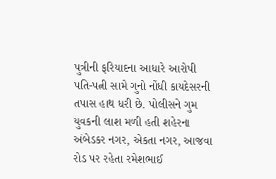પુત્રીની ફરિયાદના આધારે આરોપી પતિ-પત્ની સામે ગુનો નોંધી કાયદેસરની તપાસ હાથ ધરી છે. પોલીસને ગુમ યુવકની લાશ મળી હતી શહેરના અંબેડકર નગર, એકતા નગર, આજવા રોડ પર રહેતા રમેશભાઈ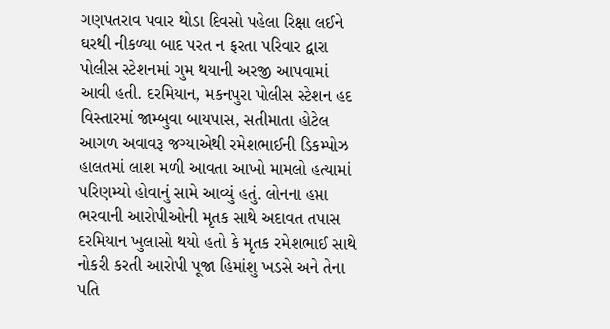ગણપતરાવ પવાર થોડા દિવસો પહેલા રિક્ષા લઈને ઘરથી નીકળ્યા બાદ પરત ન ફરતા પરિવાર દ્વારા પોલીસ સ્ટેશનમાં ગુમ થયાની અરજી આપવામાં આવી હતી. દરમિયાન, મકનપુરા પોલીસ સ્ટેશન હદ વિસ્તારમાં જામ્બુવા બાયપાસ, સતીમાતા હોટેલ આગળ અવાવરૂ જગ્યાએથી રમેશભાઈની ડિકમ્પોઝ હાલતમાં લાશ મળી આવતા આખો મામલો હત્યામાં પરિણમ્યો હોવાનું સામે આવ્યું હતું. લોનના હપ્તા ભરવાની આરોપીઓની મૃતક સાથે અદાવત તપાસ દરમિયાન ખુલાસો થયો હતો કે મૃતક રમેશભાઈ સાથે નોકરી કરતી આરોપી પૂજા હિમાંશુ ખડસે અને તેના પતિ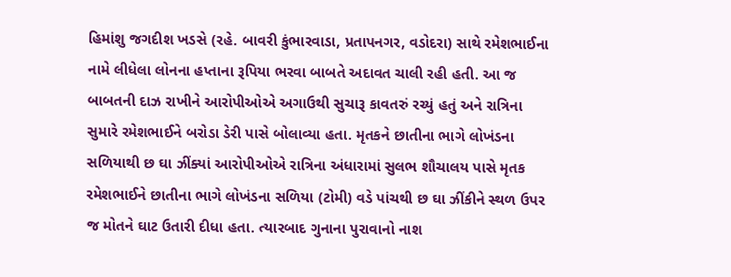હિમાંશુ જગદીશ ખડસે (રહે. બાવરી કુંભારવાડા, પ્રતાપનગર, વડોદરા) સાથે રમેશભાઈના નામે લીધેલા લોનના હપ્તાના રૂપિયા ભરવા બાબતે અદાવત ચાલી રહી હતી. આ જ બાબતની દાઝ રાખીને આરોપીઓએ અગાઉથી સુચારૂ કાવતરું રચ્યું હતું અને રાત્રિના સુમારે રમેશભાઈને બરોડા ડેરી પાસે બોલાવ્યા હતા. મૃતકને છાતીના ભાગે લોખંડના સળિયાથી છ ઘા ઝીંક્યાં આરોપીઓએ રાત્રિના અંધારામાં સુલભ શૌચાલય પાસે મૃતક રમેશભાઈને છાતીના ભાગે લોખંડના સળિયા (ટોમી) વડે પાંચથી છ ઘા ઝીંકીને સ્થળ ઉપર જ મોતને ઘાટ ઉતારી દીધા હતા. ત્યારબાદ ગુનાના પુરાવાનો નાશ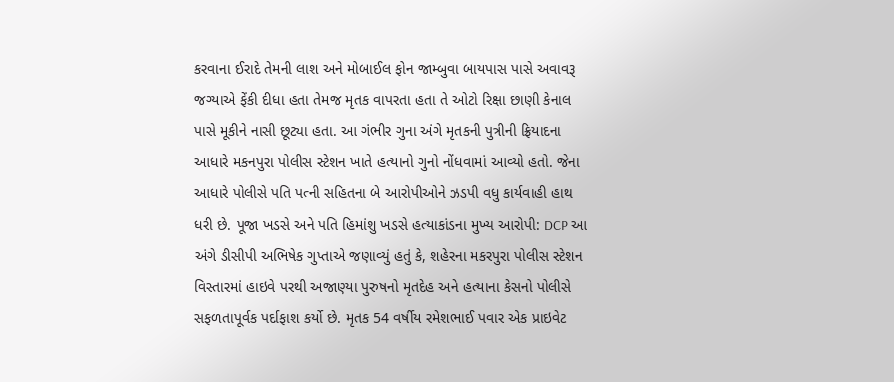કરવાના ઈરાદે તેમની લાશ અને મોબાઈલ ફોન જામ્બુવા બાયપાસ પાસે અવાવરૂ જગ્યાએ ફેંકી દીધા હતા તેમજ મૃતક વાપરતા હતા તે ઓટો રિક્ષા છાણી કેનાલ પાસે મૂકીને નાસી છૂટ્યા હતા. આ ગંભીર ગુના અંગે મૃતકની પુત્રીની ફ્રિયાદના આધારે મકનપુરા પોલીસ સ્ટેશન ખાતે હત્યાનો ગુનો નોંધવામાં આવ્યો હતો. જેના આધારે પોલીસે પતિ પત્ની સહિતના બે આરોપીઓને ઝડપી વધુ કાર્યવાહી હાથ ધરી છે. પૂજા ખડસે અને પતિ હિમાંશુ ખડસે હત્યાકાંડના મુખ્ય આરોપી: DCP આ અંગે ડીસીપી અભિષેક ગુપ્તાએ જણાવ્યું હતું કે, શહેરના મકરપુરા પોલીસ સ્ટેશન વિસ્તારમાં હાઇવે પરથી અજાણ્યા પુરુષનો મૃતદેહ અને હત્યાના કેસનો પોલીસે સફળતાપૂર્વક પર્દાફાશ કર્યો છે. મૃતક 54 વર્ષીય રમેશભાઈ પવાર એક પ્રાઇવેટ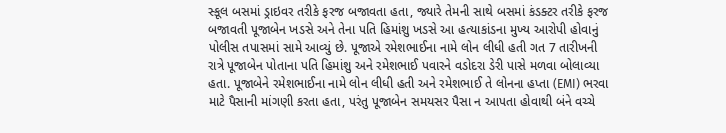સ્કૂલ બસમાં ડ્રાઇવર તરીકે ફરજ બજાવતા હતા, જ્યારે તેમની સાથે બસમાં કંડક્ટર તરીકે ફરજ બજાવતી પૂજાબેન ખડસે અને તેના પતિ હિમાંશુ ખડસે આ હત્યાકાંડના મુખ્ય આરોપી હોવાનું પોલીસ તપાસમાં સામે આવ્યું છે. પૂજાએ રમેશભાઈના નામે લોન લીધી હતી ગત 7 તારીખની રાત્રે પૂજાબેન પોતાના પતિ હિમાંશુ અને રમેશભાઈ પવારને વડોદરા ડેરી પાસે મળવા બોલાવ્યા હતા. પૂજાબેને રમેશભાઈના નામે લોન લીધી હતી અને રમેશભાઈ તે લોનના હપ્તા (EMI) ભરવા માટે પૈસાની માંગણી કરતા હતા, પરંતુ પૂજાબેન સમયસર પૈસા ન આપતા હોવાથી બંને વચ્ચે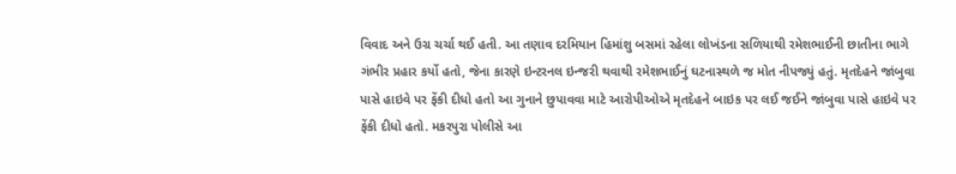વિવાદ અને ઉગ્ર ચર્ચા થઈ હતી. આ તણાવ દરમિયાન હિમાંશુ બસમાં રહેલા લોખંડના સળિયાથી રમેશભાઈની છાતીના ભાગે ગંભીર પ્રહાર કર્યો હતો, જેના કારણે ઇન્ટરનલ ઇન્જરી થવાથી રમેશભાઈનું ઘટનાસ્થળે જ મોત નીપજ્યું હતું. મૃતદેહને જાંબુવા પાસે હાઇવે પર ફેંકી દીધો હતો આ ગુનાને છુપાવવા માટે આરોપીઓએ મૃતદેહને બાઇક પર લઈ જઈને જાંબુવા પાસે હાઇવે પર ફેંકી દીધો હતો. મકરપુરા પોલીસે આ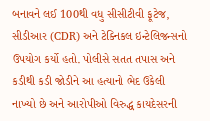બનાવને લઈ 100થી વધુ સીસીટીવી ફૂટેજ, સીડીઆર (CDR) અને ટેક્નિકલ ઇન્ટેલિજન્સનો ઉપયોગ કર્યો હતો. પોલીસે સતત તપાસ અને કડીથી કડી જોડીને આ હત્યાનો ભેદ ઉકેલી નાખ્યો છે અને આરોપીઓ વિરુદ્ધ કાયદેસરની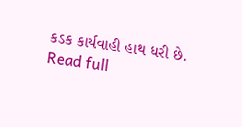કડક કાર્યવાહી હાથ ધરી છે.
Read full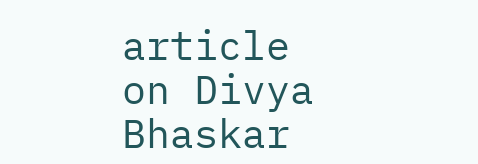article on Divya Bhaskar